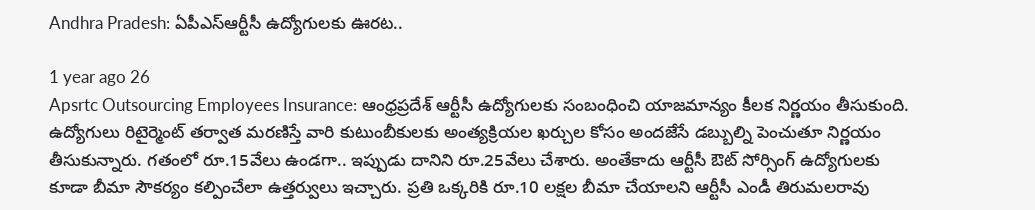Andhra Pradesh: ఏపీఎస్‌ఆర్టీసీ ఉద్యోగులకు ఊరట..

1 year ago 26
Apsrtc Outsourcing Employees Insurance: ఆంధ్రప్రదేశ్ ఆర్టీసీ ఉద్యోగులకు సంబంధించి యాజమాన్యం కీలక నిర్ణయం తీసుకుంది. ఉద్యోగులు రిటైర్మెంట్ తర్వాత మరణిస్తే వారి కుటుంబీకులకు అంత్యక్రియల ఖర్చుల కోసం అందజేసే డబ్బుల్ని పెంచుతూ నిర్ణయం తీసుకున్నారు. గతంలో రూ.15వేలు ఉండగా.. ఇప్పుడు దానిని రూ.25వేలు చేశారు. అంతేకాదు ఆర్టీసీ ఔట్ సోర్సింగ్ ఉద్యోగులకు కూడా బీమా సౌకర్యం కల్పించేలా ఉత్తర్వులు ఇచ్చారు. ప్రతి ఒక్కరికి రూ.10 లక్షల బీమా చేయాలని ఆర్టీసీ ఎండీ తిరుమలరావు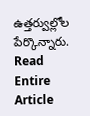ఉత్తర్వుల్లోల పేర్కొన్నారు.
Read Entire Article